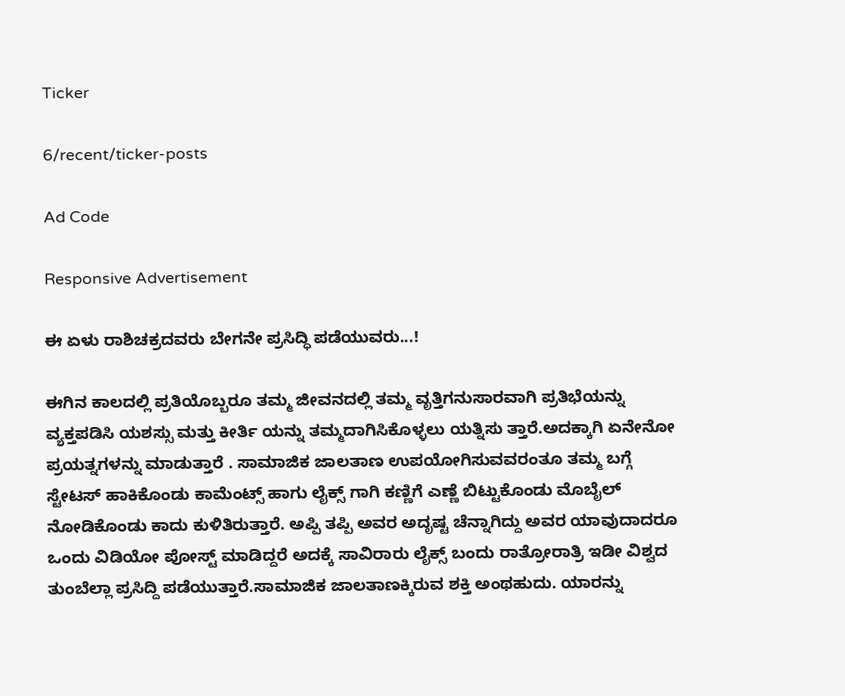Ticker

6/recent/ticker-posts

Ad Code

Responsive Advertisement

ಈ ಏಳು ರಾಶಿಚಕ್ರದವರು ಬೇಗನೇ ಪ್ರಸಿದ್ಧಿ ಪಡೆಯುವರು...!

ಈಗಿನ ಕಾಲದಲ್ಲಿ ಪ್ರತಿಯೊಬ್ಬರೂ ತಮ್ಮ ಜೀವನದಲ್ಲಿ ತಮ್ಮ ವೃತ್ತಿಗನುಸಾರವಾಗಿ ಪ್ರತಿಭೆಯನ್ನು ವ್ಯಕ್ತಪಡಿಸಿ ಯಶಸ್ಸು ಮತ್ತು ಕೀರ್ತಿ ಯನ್ನು ತಮ್ಮದಾಗಿಸಿಕೊಳ್ಳಲು ಯತ್ನಿಸು ತ್ತಾರೆ.ಅದಕ್ಕಾಗಿ ಏನೇನೋ ಪ್ರಯತ್ನಗಳನ್ನು ಮಾಡುತ್ತಾರೆ . ಸಾಮಾಜಿಕ ಜಾಲತಾಣ ಉಪಯೋಗಿಸುವವರಂತೂ ತಮ್ಮ ಬಗ್ಗೆ ಸ್ಟೇಟಸ್ ಹಾಕಿಕೊಂಡು ಕಾಮೆಂಟ್ಸ್ ಹಾಗು ಲೈಕ್ಸ್ ಗಾಗಿ ಕಣ್ಣಿಗೆ ಎಣ್ಣೆ ಬಿಟ್ಟುಕೊಂಡು ಮೊಬೈಲ್ ನೋಡಿಕೊಂಡು ಕಾದು ಕುಳಿತಿರುತ್ತಾರೆ. ಅಪ್ಪಿ ತಪ್ಪಿ ಅವರ ಅದೃಷ್ಟ ಚೆನ್ನಾಗಿದ್ದು ಅವರ ಯಾವುದಾದರೂ ಒಂದು ವಿಡಿಯೋ ಪೋಸ್ಟ್ ಮಾಡಿದ್ದರೆ ಅದಕ್ಕೆ ಸಾವಿರಾರು ಲೈಕ್ಸ್ ಬಂದು ರಾತ್ರೋರಾತ್ರಿ ಇಡೀ ವಿಶ್ವದ ತುಂಬೆಲ್ಲಾ ಪ್ರಸಿದ್ದಿ ಪಡೆಯುತ್ತಾರೆ.ಸಾಮಾಜಿಕ ಜಾಲತಾಣಕ್ಕಿರುವ ಶಕ್ತಿ ಅಂಥಹುದು. ಯಾರನ್ನು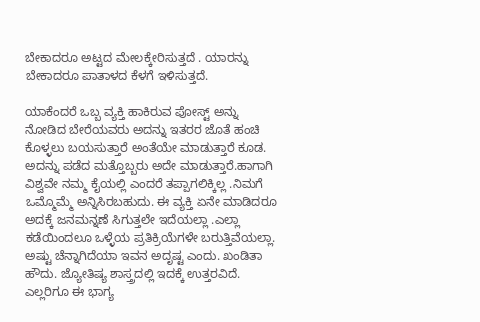ಬೇಕಾದರೂ ಅಟ್ಟದ ಮೇಲಕ್ಕೇರಿಸುತ್ತದೆ . ಯಾರನ್ನು ಬೇಕಾದರೂ ಪಾತಾಳದ ಕೆಳಗೆ ಇಳಿಸುತ್ತದೆ.

ಯಾಕೆಂದರೆ ಒಬ್ಬ ವ್ಯಕ್ತಿ ಹಾಕಿರುವ ಪೋಸ್ಟ್ ಅನ್ನು ನೋಡಿದ ಬೇರೆಯವರು ಅದನ್ನು ಇತರರ ಜೊತೆ ಹಂಚಿ ಕೊಳ್ಳಲು ಬಯಸುತ್ತಾರೆ ಅಂತೆಯೇ ಮಾಡುತ್ತಾರೆ ಕೂಡ. ಅದನ್ನು ಪಡೆದ ಮತ್ತೊಬ್ಬರು ಅದೇ ಮಾಡುತ್ತಾರೆ.ಹಾಗಾಗಿ ವಿಶ್ವವೇ ನಮ್ಮ ಕೈಯಲ್ಲಿ ಎಂದರೆ ತಪ್ಪಾಗಲಿಕ್ಕಿಲ್ಲ .ನಿಮಗೆ ಒಮ್ಮೊಮ್ಮೆ ಅನ್ನಿಸಿರಬಹುದು. ಈ ವ್ಯಕ್ತಿ ಏನೇ ಮಾಡಿದರೂ ಅದಕ್ಕೆ ಜನಮನ್ನಣೆ ಸಿಗುತ್ತಲೇ ಇದೆಯಲ್ಲಾ .ಎಲ್ಲಾ ಕಡೆಯಿಂದಲೂ ಒಳ್ಳೆಯ ಪ್ರತಿಕ್ರಿಯೆಗಳೇ ಬರುತ್ತಿವೆಯಲ್ಲಾ. ಅಷ್ಟು ಚೆನ್ನಾಗಿದೆಯಾ ಇವನ ಅದೃಷ್ಟ ಎಂದು. ಖಂಡಿತಾ ಹೌದು. ಜ್ಯೋತಿಷ್ಯ ಶಾಸ್ತ್ರದಲ್ಲಿ ಇದಕ್ಕೆ ಉತ್ತರವಿದೆ. ಎಲ್ಲರಿಗೂ ಈ ಭಾಗ್ಯ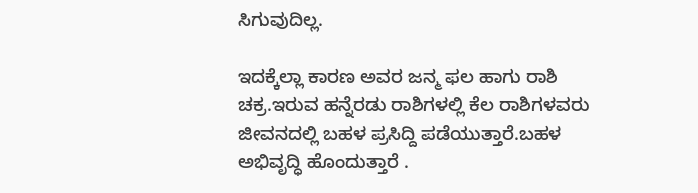ಸಿಗುವುದಿಲ್ಲ.

ಇದಕ್ಕೆಲ್ಲಾ ಕಾರಣ ಅವರ ಜನ್ಮ ಫಲ ಹಾಗು ರಾಶಿ ಚಕ್ರ.ಇರುವ ಹನ್ನೆರಡು ರಾಶಿಗಳಲ್ಲಿ ಕೆಲ ರಾಶಿಗಳವರು ಜೀವನದಲ್ಲಿ ಬಹಳ ಪ್ರಸಿದ್ದಿ ಪಡೆಯುತ್ತಾರೆ.ಬಹಳ ಅಭಿವೃದ್ಧಿ ಹೊಂದುತ್ತಾರೆ .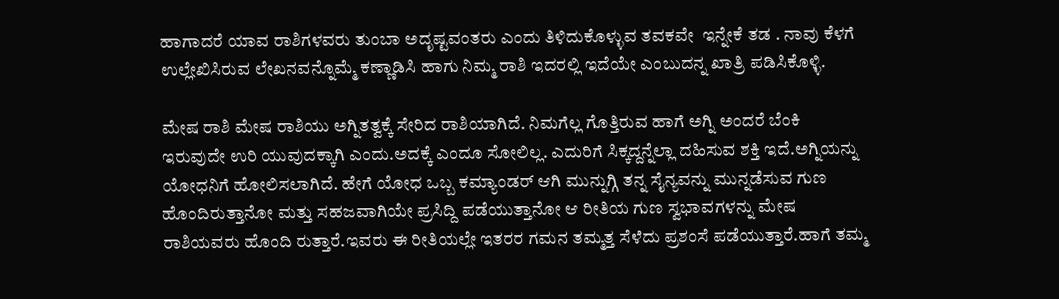ಹಾಗಾದರೆ ಯಾವ ರಾಶಿಗಳವರು ತುಂಬಾ ಅದೃಷ್ಟವಂತರು ಎಂದು ತಿಳಿದುಕೊಳ್ಳುವ ತವಕವೇ  ಇನ್ನೇಕೆ ತಡ . ನಾವು ಕೆಳಗೆ ಉಲ್ಲೇಖಿಸಿರುವ ಲೇಖನವನ್ನೊಮ್ಮೆ ಕಣ್ಣಾಡಿಸಿ ಹಾಗು ನಿಮ್ಮ ರಾಶಿ ಇದರಲ್ಲಿ ಇದೆಯೇ ಎಂಬುದನ್ನ ಖಾತ್ರಿ ಪಡಿಸಿಕೊಳ್ಳಿ.

ಮೇಷ ರಾಶಿ ಮೇಷ ರಾಶಿಯು ಅಗ್ನಿತತ್ವಕ್ಕೆ ಸೇರಿದ ರಾಶಿಯಾಗಿದೆ. ನಿಮಗೆಲ್ಲ ಗೊತ್ತಿರುವ ಹಾಗೆ ಅಗ್ನಿ ಅಂದರೆ ಬೆಂಕಿ ಇರುವುದೇ ಉರಿ ಯುವುದಕ್ಕಾಗಿ ಎಂದು.ಅದಕ್ಕೆ ಎಂದೂ ಸೋಲಿಲ್ಲ. ಎದುರಿಗೆ ಸಿಕ್ಕದ್ದನ್ನೆಲ್ಲಾ ದಹಿಸುವ ಶಕ್ತಿ ಇದೆ.ಅಗ್ನಿಯನ್ನು ಯೋಧನಿಗೆ ಹೋಲಿಸಲಾಗಿದೆ. ಹೇಗೆ ಯೋಧ ಒಬ್ಬ ಕಮ್ಯಾಂಡರ್ ಆಗಿ ಮುನ್ನುಗ್ಗಿ ತನ್ನ ಸೈನ್ಯವನ್ನು ಮುನ್ನಡೆಸುವ ಗುಣ ಹೊಂದಿರುತ್ತಾನೋ ಮತ್ತು ಸಹಜವಾಗಿಯೇ ಪ್ರಸಿದ್ದಿ ಪಡೆಯುತ್ತಾನೋ ಆ ರೀತಿಯ ಗುಣ ಸ್ವಭಾವಗಳನ್ನು ಮೇಷ ರಾಶಿಯವರು ಹೊಂದಿ ರುತ್ತಾರೆ.ಇವರು ಈ ರೀತಿಯಲ್ಲೇ ಇತರರ ಗಮನ ತಮ್ಮತ್ತ ಸೆಳೆದು ಪ್ರಶಂಸೆ ಪಡೆಯುತ್ತಾರೆ.ಹಾಗೆ ತಮ್ಮ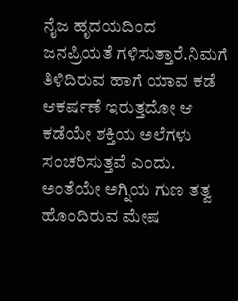ನೈಜ ಹೃದಯದಿಂದ ಜನಪ್ರಿಯತೆ ಗಳಿಸುತ್ತಾರೆ.ನಿಮಗೆ ತಿಳಿದಿರುವ ಹಾಗೆ ಯಾವ ಕಡೆ ಆಕರ್ಷಣೆ ಇರುತ್ತದೋ ಆ ಕಡೆಯೇ ಶಕ್ತಿಯ ಅಲೆಗಳು ಸಂಚರಿಸುತ್ತವೆ ಎಂದು. ಅಂತೆಯೇ ಅಗ್ನಿಯ ಗುಣ ತತ್ವ ಹೊಂದಿರುವ ಮೇಷ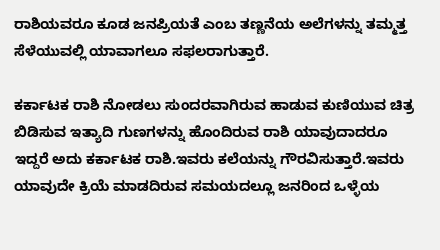ರಾಶಿಯವರೂ ಕೂಡ ಜನಪ್ರಿಯತೆ ಎಂಬ ತಣ್ಣನೆಯ ಅಲೆಗಳನ್ನು ತಮ್ಮತ್ತ ಸೆಳೆಯುವಲ್ಲಿ ಯಾವಾಗಲೂ ಸಫಲರಾಗುತ್ತಾರೆ.

ಕರ್ಕಾಟಕ ರಾಶಿ ನೋಡಲು ಸುಂದರವಾಗಿರುವ ಹಾಡುವ ಕುಣಿಯುವ ಚಿತ್ರ ಬಿಡಿಸುವ ಇತ್ಯಾದಿ ಗುಣಗಳನ್ನು ಹೊಂದಿರುವ ರಾಶಿ ಯಾವುದಾದರೂ ಇದ್ದರೆ ಅದು ಕರ್ಕಾಟಕ ರಾಶಿ.ಇವರು ಕಲೆಯನ್ನು ಗೌರವಿಸುತ್ತಾರೆ.ಇವರು ಯಾವುದೇ ಕ್ರಿಯೆ ಮಾಡದಿರುವ ಸಮಯದಲ್ಲೂ ಜನರಿಂದ ಒಳ್ಳೆಯ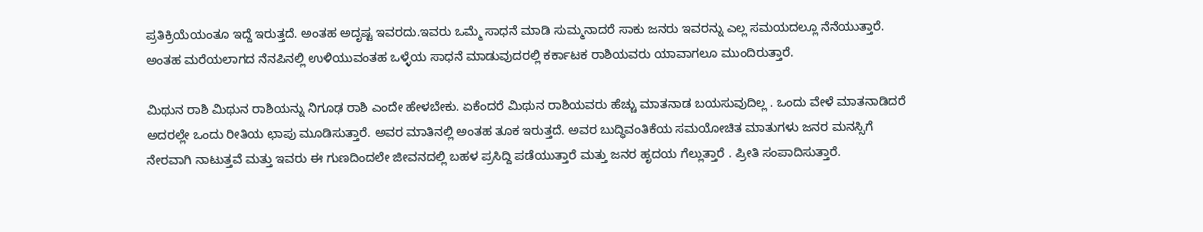ಪ್ರತಿಕ್ರಿಯೆಯಂತೂ ಇದ್ದೆ ಇರುತ್ತದೆ. ಅಂತಹ ಅದೃಷ್ಟ ಇವರದು.ಇವರು ಒಮ್ಮೆ ಸಾಧನೆ ಮಾಡಿ ಸುಮ್ಮನಾದರೆ ಸಾಕು ಜನರು ಇವರನ್ನು ಎಲ್ಲ ಸಮಯದಲ್ಲೂ ನೆನೆಯುತ್ತಾರೆ. ಅಂತಹ ಮರೆಯಲಾಗದ ನೆನಪಿನಲ್ಲಿ ಉಳಿಯುವಂತಹ ಒಳ್ಳೆಯ ಸಾಧನೆ ಮಾಡುವುದರಲ್ಲಿ ಕರ್ಕಾಟಕ ರಾಶಿಯವರು ಯಾವಾಗಲೂ ಮುಂದಿರುತ್ತಾರೆ.

ಮಿಥುನ ರಾಶಿ ಮಿಥುನ ರಾಶಿಯನ್ನು ನಿಗೂಢ ರಾಶಿ ಎಂದೇ ಹೇಳಬೇಕು. ಏಕೆಂದರೆ ಮಿಥುನ ರಾಶಿಯವರು ಹೆಚ್ಚು ಮಾತನಾಡ ಬಯಸುವುದಿಲ್ಲ . ಒಂದು ವೇಳೆ ಮಾತನಾಡಿದರೆ ಅದರಲ್ಲೇ ಒಂದು ರೀತಿಯ ಛಾಪು ಮೂಡಿಸುತ್ತಾರೆ. ಅವರ ಮಾತಿನಲ್ಲಿ ಅಂತಹ ತೂಕ ಇರುತ್ತದೆ. ಅವರ ಬುದ್ಧಿವಂತಿಕೆಯ ಸಮಯೋಚಿತ ಮಾತುಗಳು ಜನರ ಮನಸ್ಸಿಗೆ ನೇರವಾಗಿ ನಾಟುತ್ತವೆ ಮತ್ತು ಇವರು ಈ ಗುಣದಿಂದಲೇ ಜೀವನದಲ್ಲಿ ಬಹಳ ಪ್ರಸಿದ್ದಿ ಪಡೆಯುತ್ತಾರೆ ಮತ್ತು ಜನರ ಹೃದಯ ಗೆಲ್ಲುತ್ತಾರೆ . ಪ್ರೀತಿ ಸಂಪಾದಿಸುತ್ತಾರೆ.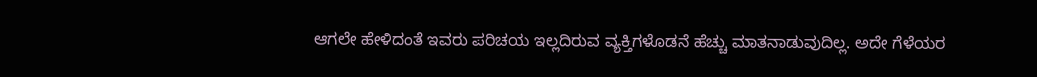ಆಗಲೇ ಹೇಳಿದಂತೆ ಇವರು ಪರಿಚಯ ಇಲ್ಲದಿರುವ ವ್ಯಕ್ತಿಗಳೊಡನೆ ಹೆಚ್ಚು ಮಾತನಾಡುವುದಿಲ್ಲ. ಅದೇ ಗೆಳೆಯರ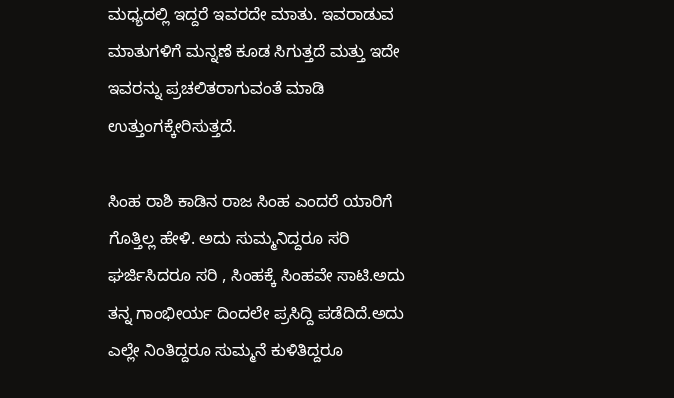ಮಧ್ಯದಲ್ಲಿ ಇದ್ದರೆ ಇವರದೇ ಮಾತು. ಇವರಾಡುವ ಮಾತುಗಳಿಗೆ ಮನ್ನಣೆ ಕೂಡ ಸಿಗುತ್ತದೆ ಮತ್ತು ಇದೇ ಇವರನ್ನು ಪ್ರಚಲಿತರಾಗುವಂತೆ ಮಾಡಿ ಉತ್ತುಂಗಕ್ಕೇರಿಸುತ್ತದೆ.

ಸಿಂಹ ರಾಶಿ ಕಾಡಿನ ರಾಜ ಸಿಂಹ ಎಂದರೆ ಯಾರಿಗೆ ಗೊತ್ತಿಲ್ಲ ಹೇಳಿ. ಅದು ಸುಮ್ಮನಿದ್ದರೂ ಸರಿ ಘರ್ಜಿಸಿದರೂ ಸರಿ , ಸಿಂಹಕ್ಕೆ ಸಿಂಹವೇ ಸಾಟಿ.ಅದು ತನ್ನ ಗಾಂಭೀರ್ಯ ದಿಂದಲೇ ಪ್ರಸಿದ್ದಿ ಪಡೆದಿದೆ.ಅದು ಎಲ್ಲೇ ನಿಂತಿದ್ದರೂ ಸುಮ್ಮನೆ ಕುಳಿತಿದ್ದರೂ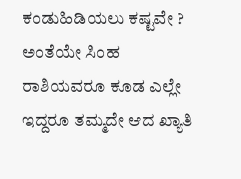ಕಂಡುಹಿಡಿಯಲು ಕಷ್ಟವೇ ? ಅಂತೆಯೇ ಸಿಂಹ ರಾಶಿಯವರೂ ಕೂಡ ಎಲ್ಲೇ ಇದ್ದರೂ ತಮ್ಮದೇ ಆದ ಖ್ಯಾತಿ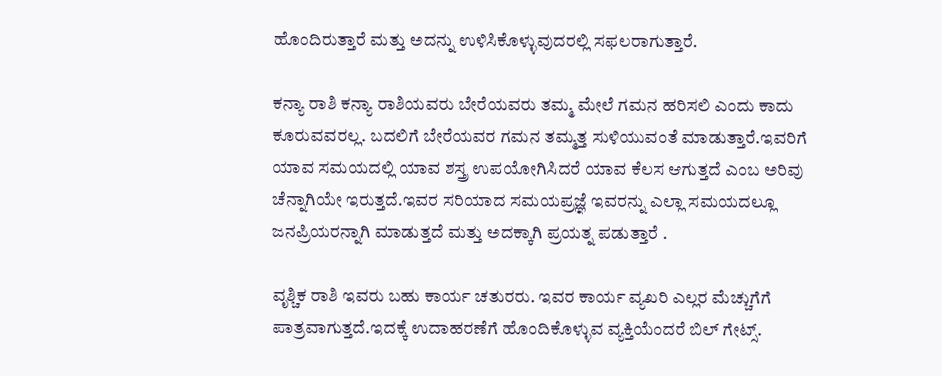ಹೊಂದಿರುತ್ತಾರೆ ಮತ್ತು ಅದನ್ನು ಉಳಿಸಿಕೊಳ್ಳುವುದರಲ್ಲಿ ಸಫಲರಾಗುತ್ತಾರೆ.

ಕನ್ಯಾ ರಾಶಿ ಕನ್ಯಾ ರಾಶಿಯವರು ಬೇರೆಯವರು ತಮ್ಮ ಮೇಲೆ ಗಮನ ಹರಿಸಲಿ ಎಂದು ಕಾದು ಕೂರುವವರಲ್ಲ. ಬದಲಿಗೆ ಬೇರೆಯವರ ಗಮನ ತಮ್ಮತ್ತ ಸುಳಿಯುವಂತೆ ಮಾಡುತ್ತಾರೆ.ಇವರಿಗೆ ಯಾವ ಸಮಯದಲ್ಲಿ ಯಾವ ಶಸ್ತ್ರ ಉಪಯೋಗಿಸಿದರೆ ಯಾವ ಕೆಲಸ ಆಗುತ್ತದೆ ಎಂಬ ಅರಿವು ಚೆನ್ನಾಗಿಯೇ ಇರುತ್ತದೆ.ಇವರ ಸರಿಯಾದ ಸಮಯಪ್ರಜ್ಞೆ ಇವರನ್ನು ಎಲ್ಲಾ ಸಮಯದಲ್ಲೂ ಜನಪ್ರಿಯರನ್ನಾಗಿ ಮಾಡುತ್ತದೆ ಮತ್ತು ಅದಕ್ಕಾಗಿ ಪ್ರಯತ್ನ ಪಡುತ್ತಾರೆ .

ವೃಶ್ಚಿಕ ರಾಶಿ ಇವರು ಬಹು ಕಾರ್ಯ ಚತುರರು. ಇವರ ಕಾರ್ಯ ವ್ಯಖರಿ ಎಲ್ಲರ ಮೆಚ್ಚುಗೆಗೆ ಪಾತ್ರವಾಗುತ್ತದೆ.ಇದಕ್ಕೆ ಉದಾಹರಣೆಗೆ ಹೊಂದಿಕೊಳ್ಳುವ ವ್ಯಕ್ತಿಯೆಂದರೆ ಬಿಲ್ ಗೇಟ್ಸ್.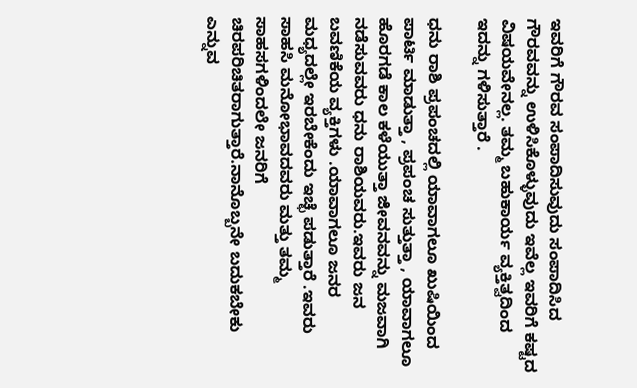ಇವರಿಗೆ ಗೌರವ ಸಂಪಾದಿಸುವುದು ಸಂಪಾದಿಸಿದ ಗೌರವವನ್ನು ಉಳಿಸಿಕೊಳ್ಳುವುದು ಇವೆಲ್ಲ ಇವರಿಗೆ ಕಷ್ಟದ ವಿಷಯವೇನಲ್ಲ. ತಮ್ಮ ಬಹುಕಾರ್ಯ ವ್ಯಕ್ತಿತ್ವದಿಂದ ಇದನ್ನು ಗಳಿಸುತ್ತಾರೆ .

ಧನು ರಾಶಿ ಪ್ರಪಂಚದಲ್ಲಿ ಯಾವಾಗಲೂ ಖುಷಿಯಿಂದ ಪಾರ್ಟಿ ಮಾಡುತ್ತಾ , ಪ್ರಪಂಚ ಸುತ್ತುತ್ತಾ , ಯಾವಾಗಲೂ ಹೊರಗಡೆ ಕಾಲ ಕಳೆಯುತ್ತಾ ಜೀವನವನ್ನು ಮಜವಾಗಿ ನಡೆಸುವವರು ಧನು ರಾಶಿಯವರು.ಇವರು ಜನ ಬವಣಿಕೆಯ ವ್ಯಕ್ತಿಗಳು .ಯಾವಾಗಲೂ ಜನರ ಮಧ್ಯದಲ್ಲೇ ಇರಬೇಕೆಂದು ಇಚ್ಛೆ ಪಡುತ್ತಾರೆ .ಇವರು ಸಾಹಸಿ ಮನೋಭಾವದವರು ಮತ್ತು ತಮ್ಮ ಸಾಹಸಗಳಿಂದಲೇ ಜನರಿಗೆ ಚಿರಪರಿಚಿತರಾಗುತ್ತಾರೆ.ನಾನೊಬ್ಬನೇ ಬದುಕಬೇಕು ಎನ್ನುವ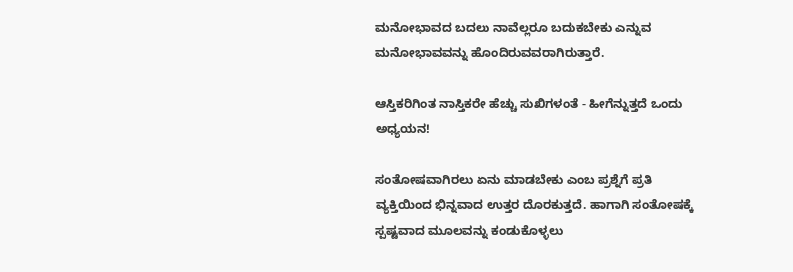ಮನೋಭಾವದ ಬದಲು ನಾವೆಲ್ಲರೂ ಬದುಕಬೇಕು ಎನ್ನುವ ಮನೋಭಾವವನ್ನು ಹೊಂದಿರುವವರಾಗಿರುತ್ತಾರೆ.

ಆಸ್ತಿಕರಿಗಿಂತ ನಾಸ್ತಿಕರೇ ಹೆಚ್ಚು ಸುಖಿಗಳಂತೆ - ಹೀಗೆನ್ನುತ್ತದೆ ಒಂದು ಅಧ್ಯಯನ!

ಸಂತೋಷವಾಗಿರಲು ಏನು ಮಾಡಬೇಕು ಎಂಬ ಪ್ರಶ್ನೆಗೆ ಪ್ರತಿ ವ್ಯಕ್ತಿಯಿಂದ ಭಿನ್ನವಾದ ಉತ್ತರ ದೊರಕುತ್ತದೆ. ಹಾಗಾಗಿ ಸಂತೋಷಕ್ಕೆ ಸ್ಪಷ್ಟವಾದ ಮೂಲವನ್ನು ಕಂಡುಕೊಳ್ಳಲು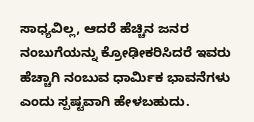ಸಾಧ್ಯವಿಲ್ಲ, ಆದರೆ ಹೆಚ್ಚಿನ ಜನರ ನಂಬುಗೆಯನ್ನು ಕ್ರೋಢೀಕರಿಸಿದರೆ ಇವರು ಹೆಚ್ಚಾಗಿ ನಂಬುವ ಧಾರ್ಮಿಕ ಭಾವನೆಗಳು ಎಂದು ಸ್ಪಷ್ಟವಾಗಿ ಹೇಳಬಹುದು.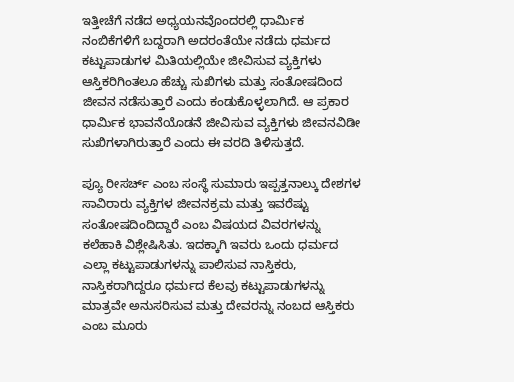ಇತ್ತೀಚೆಗೆ ನಡೆದ ಅಧ್ಯಯನವೊಂದರಲ್ಲಿ ಧಾರ್ಮಿಕ ನಂಬಿಕೆಗಳಿಗೆ ಬದ್ದರಾಗಿ ಅದರಂತೆಯೇ ನಡೆದು ಧರ್ಮದ ಕಟ್ಟುಪಾಡುಗಳ ಮಿತಿಯಲ್ಲಿಯೇ ಜೀವಿಸುವ ವ್ಯಕ್ತಿಗಳು ಆಸ್ತಿಕರಿಗಿಂತಲೂ ಹೆಚ್ಚು ಸುಖಿಗಳು ಮತ್ತು ಸಂತೋಷದಿಂದ ಜೀವನ ನಡೆಸುತ್ತಾರೆ ಎಂದು ಕಂಡುಕೊಳ್ಳಲಾಗಿದೆ. ಆ ಪ್ರಕಾರ ಧಾರ್ಮಿಕ ಭಾವನೆಯೊಡನೆ ಜೀವಿಸುವ ವ್ಯಕ್ತಿಗಳು ಜೀವನವಿಡೀ ಸುಖಿಗಳಾಗಿರುತ್ತಾರೆ ಎಂದು ಈ ವರದಿ ತಿಳಿಸುತ್ತದೆ.

ಪ್ಯೂ ರೀಸರ್ಚ್ ಎಂಬ ಸಂಸ್ಥೆ ಸುಮಾರು ಇಪ್ಪತ್ತನಾಲ್ಕು ದೇಶಗಳ ಸಾವಿರಾರು ವ್ಯಕ್ತಿಗಳ ಜೀವನಕ್ರಮ ಮತ್ತು ಇವರೆಷ್ಟು ಸಂತೋಷದಿಂದಿದ್ದಾರೆ ಎಂಬ ವಿಷಯದ ವಿವರಗಳನ್ನು ಕಲೆಹಾಕಿ ವಿಶ್ಲೇಷಿಸಿತು. ಇದಕ್ಕಾಗಿ ಇವರು ಒಂದು ಧರ್ಮದ ಎಲ್ಲಾ ಕಟ್ಟುಪಾಡುಗಳನ್ನು ಪಾಲಿಸುವ ನಾಸ್ತಿಕರು, ನಾಸ್ತಿಕರಾಗಿದ್ದರೂ ಧರ್ಮದ ಕೆಲವು ಕಟ್ಟುಪಾಡುಗಳನ್ನು ಮಾತ್ರವೇ ಅನುಸರಿಸುವ ಮತ್ತು ದೇವರನ್ನು ನಂಬದ ಆಸ್ತಿಕರು ಎಂಬ ಮೂರು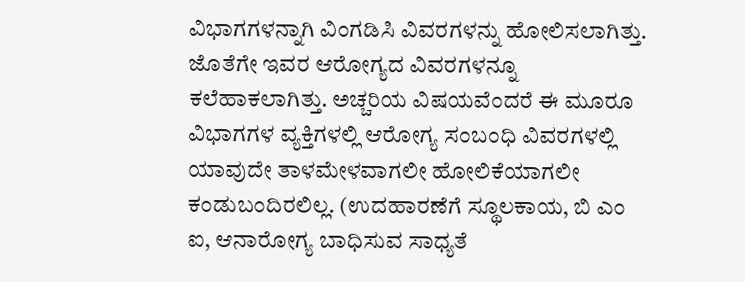ವಿಭಾಗಗಳನ್ನಾಗಿ ವಿಂಗಡಿಸಿ ವಿವರಗಳನ್ನು ಹೋಲಿಸಲಾಗಿತ್ತು. ಜೊತೆಗೇ ಇವರ ಆರೋಗ್ಯದ ವಿವರಗಳನ್ನೂ ಕಲೆಹಾಕಲಾಗಿತ್ತು. ಅಚ್ಚರಿಯ ವಿಷಯವೆಂದರೆ ಈ ಮೂರೂ ವಿಭಾಗಗಳ ವ್ಯಕ್ತಿಗಳಲ್ಲಿ ಆರೋಗ್ಯ ಸಂಬಂಧಿ ವಿವರಗಳಲ್ಲಿ ಯಾವುದೇ ತಾಳಮೇಳವಾಗಲೀ ಹೋಲಿಕೆಯಾಗಲೀ ಕಂಡುಬಂದಿರಲಿಲ್ಲ. (ಉದಹಾರಣೆಗೆ ಸ್ಥೂಲಕಾಯ, ಬಿ ಎಂ ಐ, ಆನಾರೋಗ್ಯ ಬಾಧಿಸುವ ಸಾಧ್ಯತೆ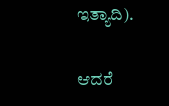ಇತ್ಯಾದಿ).

ಆದರೆ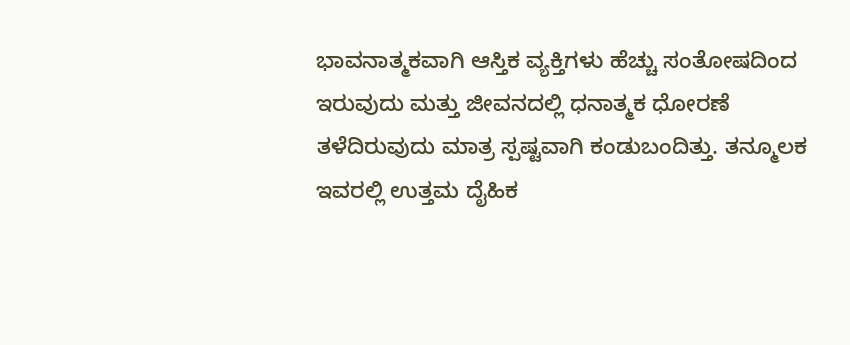ಭಾವನಾತ್ಮಕವಾಗಿ ಆಸ್ತಿಕ ವ್ಯಕ್ತಿಗಳು ಹೆಚ್ಚು ಸಂತೋಷದಿಂದ ಇರುವುದು ಮತ್ತು ಜೀವನದಲ್ಲಿ ಧನಾತ್ಮಕ ಧೋರಣೆ ತಳೆದಿರುವುದು ಮಾತ್ರ ಸ್ಪಷ್ಟವಾಗಿ ಕಂಡುಬಂದಿತ್ತು. ತನ್ಮೂಲಕ ಇವರಲ್ಲಿ ಉತ್ತಮ ದೈಹಿಕ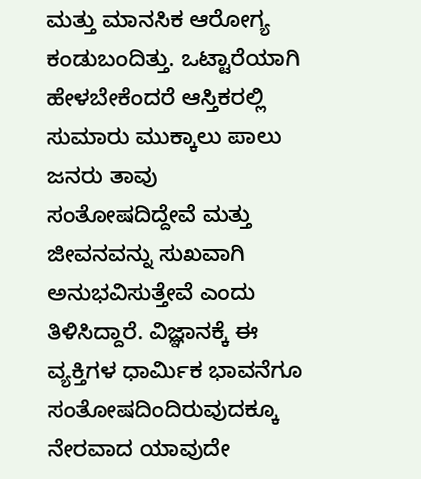ಮತ್ತು ಮಾನಸಿಕ ಆರೋಗ್ಯ ಕಂಡುಬಂದಿತ್ತು. ಒಟ್ಟಾರೆಯಾಗಿ ಹೇಳಬೇಕೆಂದರೆ ಆಸ್ತಿಕರಲ್ಲಿ ಸುಮಾರು ಮುಕ್ಕಾಲು ಪಾಲು ಜನರು ತಾವು ಸಂತೋಷದಿದ್ದೇವೆ ಮತ್ತು ಜೀವನವನ್ನು ಸುಖವಾಗಿ ಅನುಭವಿಸುತ್ತೇವೆ ಎಂದು ತಿಳಿಸಿದ್ದಾರೆ. ವಿಜ್ಞಾನಕ್ಕೆ ಈ ವ್ಯಕ್ತಿಗಳ ಧಾರ್ಮಿಕ ಭಾವನೆಗೂ ಸಂತೋಷದಿಂದಿರುವುದಕ್ಕೂ ನೇರವಾದ ಯಾವುದೇ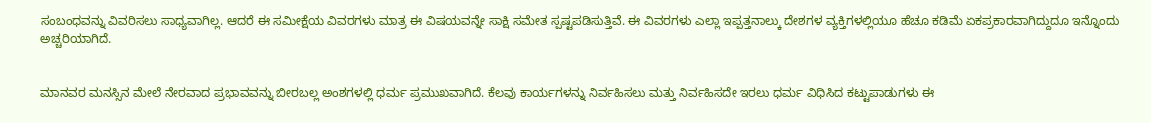ಸಂಬಂಧವನ್ನು ವಿವರಿಸಲು ಸಾಧ್ಯವಾಗಿಲ್ಲ. ಆದರೆ ಈ ಸಮೀಕ್ಷೆಯ ವಿವರಗಳು ಮಾತ್ರ ಈ ವಿಷಯವನ್ನೇ ಸಾಕ್ಷಿ ಸಮೇತ ಸ್ಪಷ್ಟಪಡಿಸುತ್ತಿವೆ. ಈ ವಿವರಗಳು ಎಲ್ಲಾ ಇಪ್ಪತ್ತನಾಲ್ಕು ದೇಶಗಳ ವ್ಯಕ್ತಿಗಳಲ್ಲಿಯೂ ಹೆಚೂ ಕಡಿಮೆ ಏಕಪ್ರಕಾರವಾಗಿದ್ದುದೂ ಇನ್ನೊಂದು ಅಚ್ಚರಿಯಾಗಿದೆ.


ಮಾನವರ ಮನಸ್ಸಿನ ಮೇಲೆ ನೇರವಾದ ಪ್ರಭಾವವನ್ನು ಬೀರಬಲ್ಲ ಅಂಶಗಳಲ್ಲಿ ಧರ್ಮ ಪ್ರಮುಖವಾಗಿದೆ. ಕೆಲವು ಕಾರ್ಯಗಳನ್ನು ನಿರ್ವಹಿಸಲು ಮತ್ತು ನಿರ್ವಹಿಸದೇ ಇರಲು ಧರ್ಮ ವಿಧಿಸಿದ ಕಟ್ಟುಪಾಡುಗಳು ಈ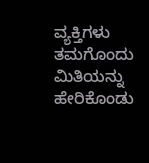ವ್ಯಕ್ತಿಗಳು ತಮಗೊಂದು ಮಿತಿಯನ್ನು ಹೇರಿಕೊಂಡು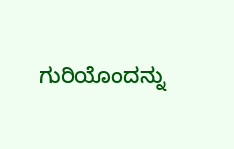ಗುರಿಯೊಂದನ್ನು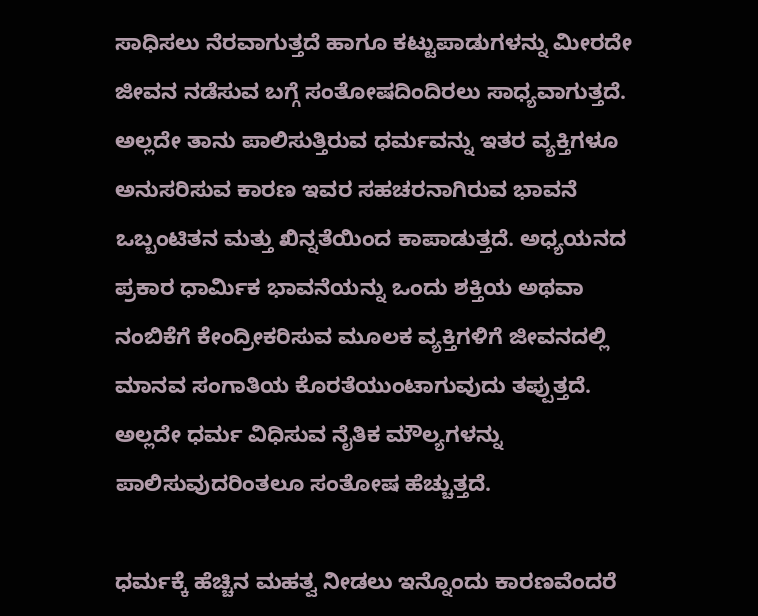ಸಾಧಿಸಲು ನೆರವಾಗುತ್ತದೆ ಹಾಗೂ ಕಟ್ಟುಪಾಡುಗಳನ್ನು ಮೀರದೇ ಜೀವನ ನಡೆಸುವ ಬಗ್ಗೆ ಸಂತೋಷದಿಂದಿರಲು ಸಾಧ್ಯವಾಗುತ್ತದೆ. ಅಲ್ಲದೇ ತಾನು ಪಾಲಿಸುತ್ತಿರುವ ಧರ್ಮವನ್ನು ಇತರ ವ್ಯಕ್ತಿಗಳೂ ಅನುಸರಿಸುವ ಕಾರಣ ಇವರ ಸಹಚರನಾಗಿರುವ ಭಾವನೆ ಒಬ್ಬಂಟಿತನ ಮತ್ತು ಖಿನ್ನತೆಯಿಂದ ಕಾಪಾಡುತ್ತದೆ. ಅಧ್ಯಯನದ ಪ್ರಕಾರ ಧಾರ್ಮಿಕ ಭಾವನೆಯನ್ನು ಒಂದು ಶಕ್ತಿಯ ಅಥವಾ ನಂಬಿಕೆಗೆ ಕೇಂದ್ರೀಕರಿಸುವ ಮೂಲಕ ವ್ಯಕ್ತಿಗಳಿಗೆ ಜೀವನದಲ್ಲಿ ಮಾನವ ಸಂಗಾತಿಯ ಕೊರತೆಯುಂಟಾಗುವುದು ತಪ್ಪುತ್ತದೆ. ಅಲ್ಲದೇ ಧರ್ಮ ವಿಧಿಸುವ ನೈತಿಕ ಮೌಲ್ಯಗಳನ್ನು ಪಾಲಿಸುವುದರಿಂತಲೂ ಸಂತೋಷ ಹೆಚ್ಚುತ್ತದೆ.

ಧರ್ಮಕ್ಕೆ ಹೆಚ್ಚಿನ ಮಹತ್ವ ನೀಡಲು ಇನ್ನೊಂದು ಕಾರಣವೆಂದರೆ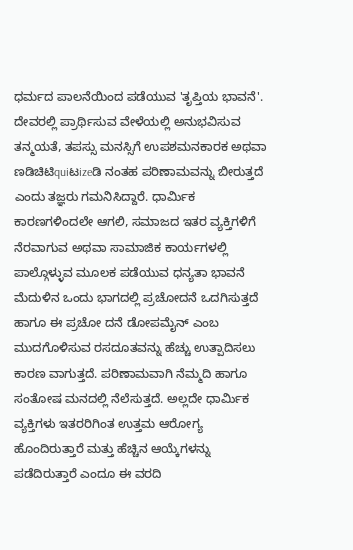ಧರ್ಮದ ಪಾಲನೆಯಿಂದ ಪಡೆಯುವ 'ತೃಪ್ತಿಯ ಭಾವನೆ'. ದೇವರಲ್ಲಿ ಪ್ರಾರ್ಥಿಸುವ ವೇಳೆಯಲ್ಲಿ ಅನುಭವಿಸುವ ತನ್ಮಯತೆ, ತಪಸ್ಸು ಮನಸ್ಸಿಗೆ ಉಪಶಮನಕಾರಕ ಅಥವಾ ಣಡಿಚಿಟಿquiಟizeಡಿ ನಂತಹ ಪರಿಣಾಮವನ್ನು ಬೀರುತ್ತದೆ ಎಂದು ತಜ್ಞರು ಗಮನಿಸಿದ್ದಾರೆ. ಧಾರ್ಮಿಕ ಕಾರಣಗಳಿಂದಲೇ ಆಗಲಿ, ಸಮಾಜದ ಇತರ ವ್ಯಕ್ತಿಗಳಿಗೆ ನೆರವಾಗುವ ಅಥವಾ ಸಾಮಾಜಿಕ ಕಾರ್ಯಗಳಲ್ಲಿ ಪಾಲ್ಗೊಳ್ಳುವ ಮೂಲಕ ಪಡೆಯುವ ಧನ್ಯತಾ ಭಾವನೆ ಮೆದುಳಿನ ಒಂದು ಭಾಗದಲ್ಲಿ ಪ್ರಚೋದನೆ ಒದಗಿಸುತ್ತದೆ ಹಾಗೂ ಈ ಪ್ರಚೋ ದನೆ ಡೋಪಮೈನ್ ಎಂಬ ಮುದಗೊಳಿಸುವ ರಸದೂತವನ್ನು ಹೆಚ್ಚು ಉತ್ಪಾದಿಸಲು ಕಾರಣ ವಾಗುತ್ತದೆ. ಪರಿಣಾಮವಾಗಿ ನೆಮ್ಮದಿ ಹಾಗೂ ಸಂತೋಷ ಮನದಲ್ಲಿ ನೆಲೆಸುತ್ತದೆ. ಅಲ್ಲದೇ ಧಾರ್ಮಿಕ ವ್ಯಕ್ತಿಗಳು ಇತರರಿಗಿಂತ ಉತ್ತಮ ಆರೋಗ್ಯ ಹೊಂದಿರುತ್ತಾರೆ ಮತ್ತು ಹೆಚ್ಚಿನ ಆಯ್ಕೆಗಳನ್ನು ಪಡೆದಿರುತ್ತಾರೆ ಎಂದೂ ಈ ವರದಿ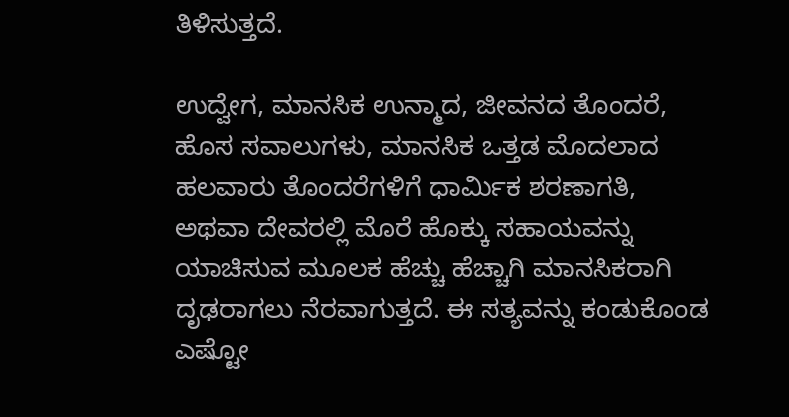ತಿಳಿಸುತ್ತದೆ.

ಉದ್ವೇಗ, ಮಾನಸಿಕ ಉನ್ಮಾದ, ಜೀವನದ ತೊಂದರೆ, ಹೊಸ ಸವಾಲುಗಳು, ಮಾನಸಿಕ ಒತ್ತಡ ಮೊದಲಾದ ಹಲವಾರು ತೊಂದರೆಗಳಿಗೆ ಧಾರ್ಮಿಕ ಶರಣಾಗತಿ, ಅಥವಾ ದೇವರಲ್ಲಿ ಮೊರೆ ಹೊಕ್ಕು ಸಹಾಯವನ್ನು ಯಾಚಿಸುವ ಮೂಲಕ ಹೆಚ್ಚು ಹೆಚ್ಚಾಗಿ ಮಾನಸಿಕರಾಗಿ ದೃಢರಾಗಲು ನೆರವಾಗುತ್ತದೆ. ಈ ಸತ್ಯವನ್ನು ಕಂಡುಕೊಂಡ ಎಷ್ಟೋ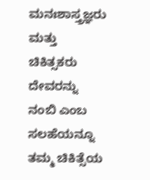ಮನಃಶಾಸ್ತ್ರಜ್ಞರು ಮತ್ತು ಚಿಕಿತ್ಸಕರು ದೇವರನ್ನು ನಂಬಿ ಎಂಬ ಸಲಹೆಯನ್ನೂ ತಮ್ಮ ಚಿಕಿತ್ಸೆಯ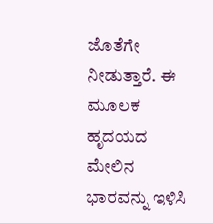ಜೊತೆಗೇ ನೀಡುತ್ತಾರೆ. ಈ ಮೂಲಕ ಹೃದಯದ ಮೇಲಿನ ಭಾರವನ್ನು ಇಳಿಸಿ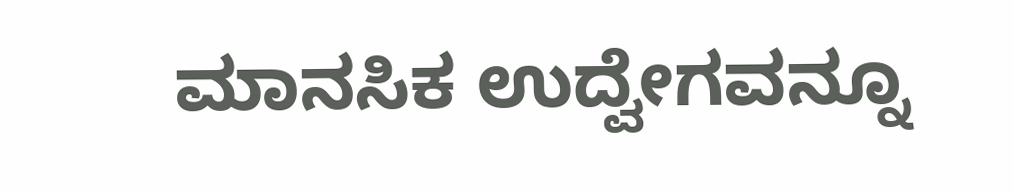ಮಾನಸಿಕ ಉದ್ವೇಗವನ್ನೂ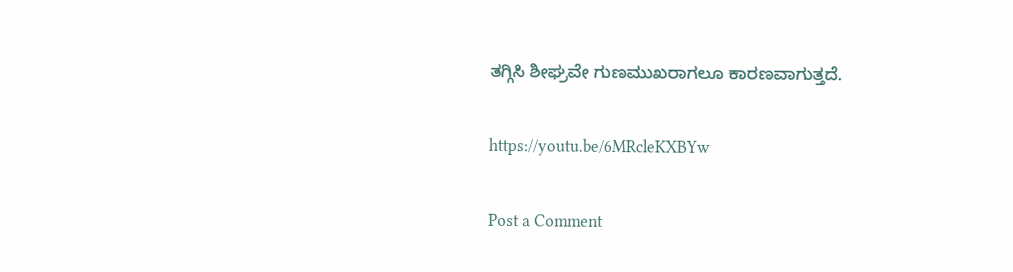ತಗ್ಗಿಸಿ ಶೀಘ್ರವೇ ಗುಣಮುಖರಾಗಲೂ ಕಾರಣವಾಗುತ್ತದೆ.

https://youtu.be/6MRcleKXBYw

Post a Comment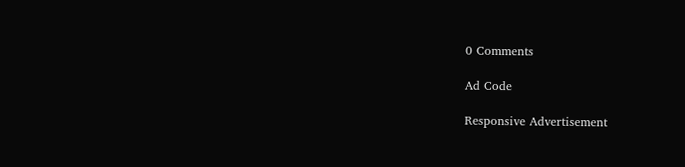0 Comments

Ad Code

Responsive Advertisement